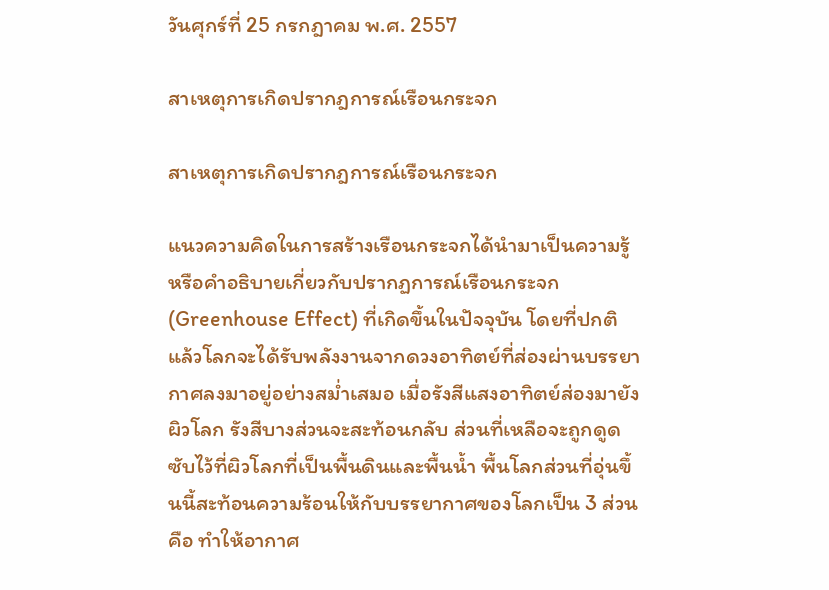วันศุกร์ที่ 25 กรกฎาคม พ.ศ. 2557

สาเหตุการเกิดปรากฎการณ์เรือนกระจก

สาเหตุการเกิดปรากฎการณ์เรือนกระจก

แนวความคิดในการสร้างเรือนกระจกได้นำมาเป็นความรู้หรือคำอธิบายเกี่ยวกับปรากฏการณ์เรือนกระจก (Greenhouse Effect) ที่เกิดขึ้นในปัจจุบัน โดยที่ปกติแล้วโลกจะได้รับพลังงานจากดวงอาทิตย์ที่ส่องผ่านบรรยากาศลงมาอยู่อย่างสม่ำเสมอ เมื่อรังสีแสงอาทิตย์ส่องมายังผิวโลก รังสีบางส่วนจะสะท้อนกลับ ส่วนที่เหลือจะถูกดูดซับไว้ที่ผิวโลกที่เป็นพื้นดินและพื้นน้ำ พื้นโลกส่วนที่อุ่นขึ้นนี้สะท้อนความร้อนให้กับบรรยากาศของโลกเป็น 3 ส่วน คือ ทำให้อากาศ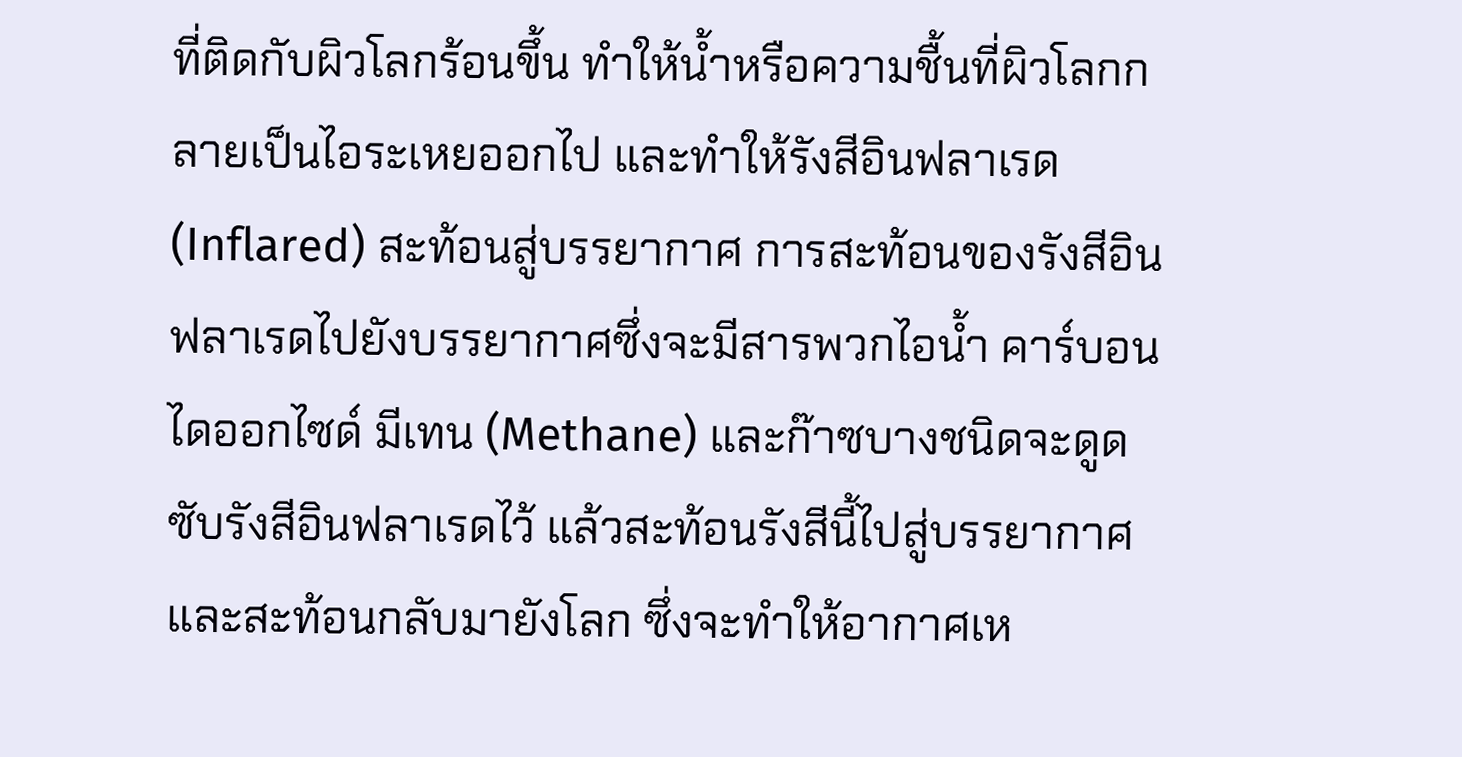ที่ติดกับผิวโลกร้อนขึ้น ทำให้น้ำหรือความชื้นที่ผิวโลกกลายเป็นไอระเหยออกไป และทำให้รังสีอินฟลาเรด (Inflared) สะท้อนสู่บรรยากาศ การสะท้อนของรังสีอินฟลาเรดไปยังบรรยากาศซึ่งจะมีสารพวกไอน้ำ คาร์บอนไดออกไซด์ มีเทน (Methane) และก๊าซบางชนิดจะดูดซับรังสีอินฟลาเรดไว้ แล้วสะท้อนรังสีนี้ไปสู่บรรยากาศและสะท้อนกลับมายังโลก ซึ่งจะทำให้อากาศเห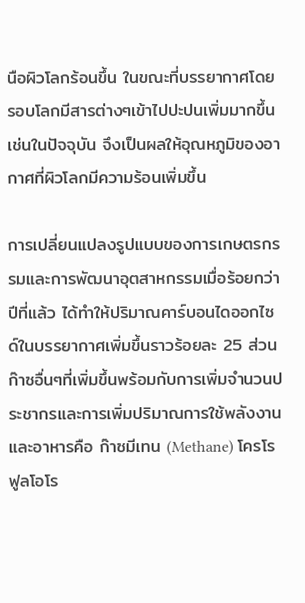นือผิวโลกร้อนขึ้น ในขณะที่บรรยากาศโดยรอบโลกมีสารต่างๆเข้าไปปะปนเพิ่มมากขึ้นเช่นในปัจจุบัน จึงเป็นผลให้อุณหภูมิของอากาศที่ผิวโลกมีความร้อนเพิ่มขึ้น

การเปลี่ยนแปลงรูปแบบของการเกษตรกรรมและการพัฒนาอุตสาหกรรมเมื่อร้อยกว่าปีที่แล้ว ได้ทำให้ปริมาณคาร์บอนไดออกไซด์ในบรรยากาศเพิ่มขึ้นราวร้อยละ 25 ส่วนก๊าซอื่นๆที่เพิ่มขึ้นพร้อมกับการเพิ่มจำนวนประชากรและการเพิ่มปริมาณการใช้พลังงานและอาหารคือ ก๊าซมีเทน (Methane) โครโรฟูลโอโร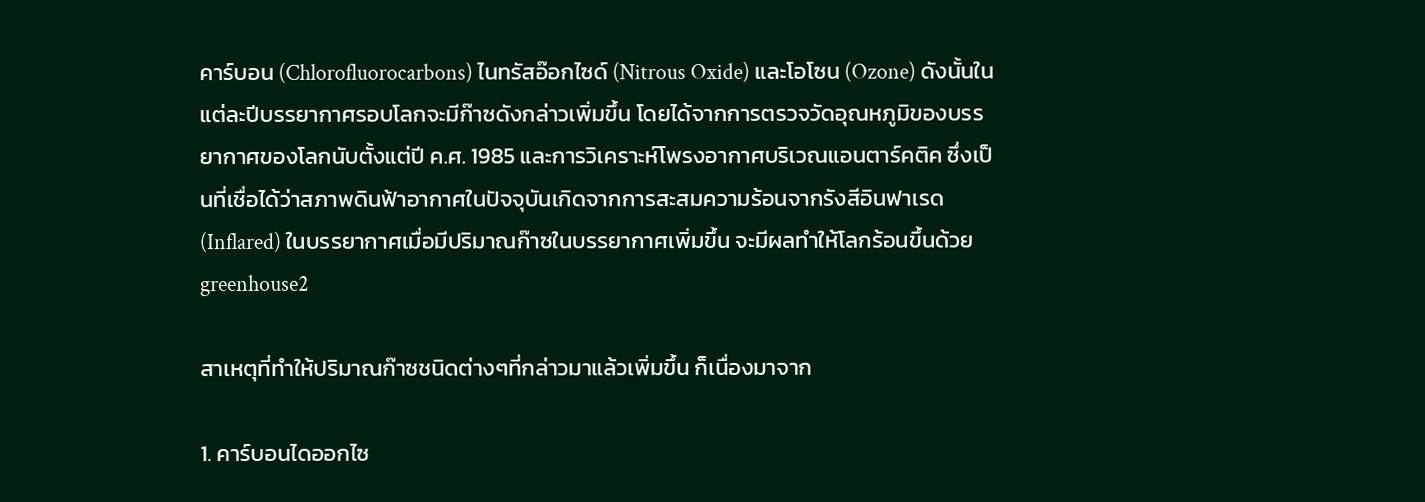คาร์บอน (Chlorofluorocarbons) ไนทรัสอ๊อกไซด์ (Nitrous Oxide) และโอโซน (Ozone) ดังนั้นในแต่ละปีบรรยากาศรอบโลกจะมีก๊าซดังกล่าวเพิ่มขึ้น โดยได้จากการตรวจวัดอุณหภูมิของบรรยากาศของโลกนับตั้งแต่ปี ค.ศ. 1985 และการวิเคราะห์โพรงอากาศบริเวณแอนตาร์คติค ซึ่งเป็นที่เชื่อได้ว่าสภาพดินฟ้าอากาศในปัจจุบันเกิดจากการสะสมความร้อนจากรังสีอินฟาเรด (Inflared) ในบรรยากาศเมื่อมีปริมาณก๊าซในบรรยากาศเพิ่มขึ้น จะมีผลทำให้โลกร้อนขึ้นด้วย
greenhouse2

สาเหตุที่ทำให้ปริมาณก๊าซชนิดต่างๆที่กล่าวมาแล้วเพิ่มขึ้น ก็เนื่องมาจาก

1. คาร์บอนไดออกไซ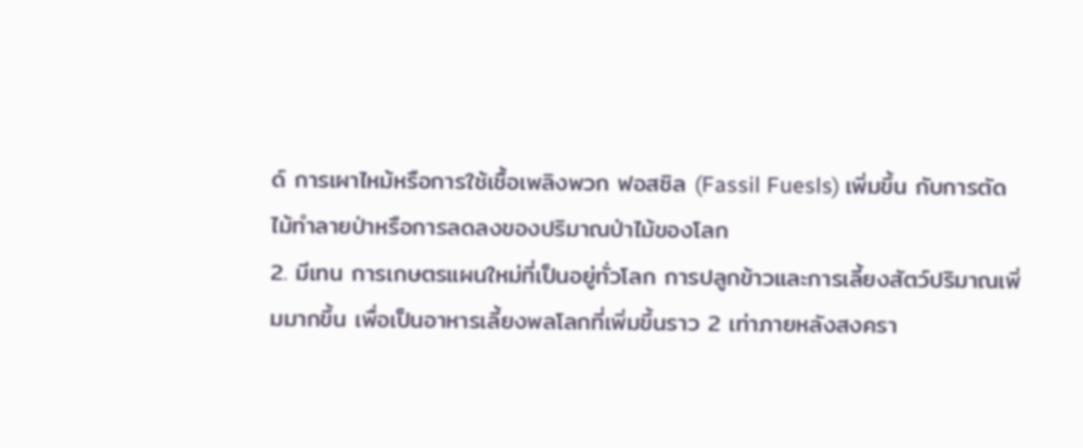ด์ การเผาไหม้หรือการใช้เชื้อเพลิงพวก ฟอสซิล (Fassil Fuesls) เพิ่มขึ้น กับการตัดไม้ทำลายป่าหรือการลดลงของปริมาณป่าไม้ของโลก
2. มีเทน การเกษตรแผนใหม่ที่เป็นอยู่ทั่วโลก การปลูกข้าวและการเลี้ยงสัตว์ปริมาณเพิ่มมากขึ้น เพื่อเป็นอาหารเลี้ยงพลโลกที่เพิ่มขึ้นราว 2 เท่าภายหลังสงครา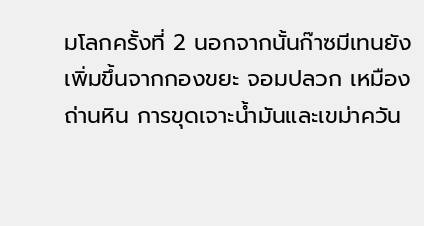มโลกครั้งที่ 2 นอกจากนั้นก๊าซมีเทนยังเพิ่มขึ้นจากกองขยะ จอมปลวก เหมืองถ่านหิน การขุดเจาะน้ำมันและเขม่าควัน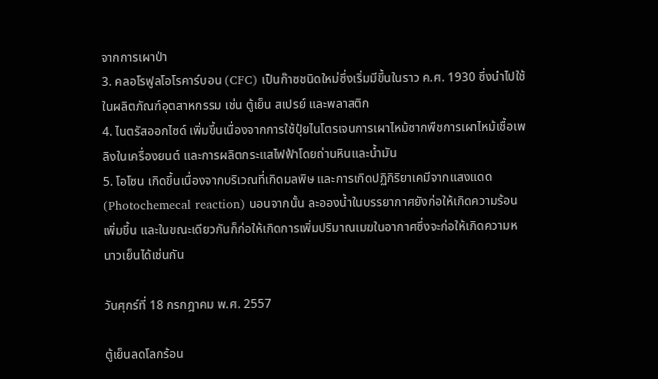จากการเผาป่า
3. คลอโรฟูลโอโรคาร์บอน (CFC) เป็นก๊าซชนิดใหม่ซึ่งเริ่มมีขึ้นในราว ค.ศ. 1930 ซึ่งนำไปใช้ในผลิตภัณฑ์อุตสาหกรรม เช่น ตู้เย็น สเปรย์ และพลาสติก
4. ไนตรัสออกไซด์ เพิ่มขึ้นเนื่องจากการใช้ปุ๋ยไนโตรเจนการเผาไหม้ซากพืชการเผาไหม้เชื้อเพลิงในเครื่องยนต์ และการผลิตกระแสไฟฟ้าโดยถ่านหินและน้ำมัน
5. โอโซน เกิดขึ้นเนื่องจากบริเวณที่เกิดมลพิษ และการเกิดปฏิกิริยาเคมีจากแสงแดด (Photochemecal reaction) นอนจากนั้น ละอองน้ำในบรรยากาศยังก่อให้เกิดความร้อนเพิ่มขึ้น และในขณะเดียวกันก็ก่อให้เกิดการเพิ่มปริมาณเมฆในอากาศซึ่งจะก่อให้เกิดความหนาวเย็นได้เช่นกัน

วันศุกร์ที่ 18 กรกฎาคม พ.ศ. 2557

ตู้เย็นลดโลกร้อน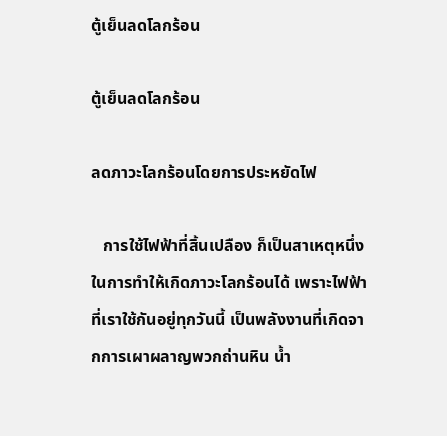ตู้เย็นลดโลกร้อน

ตู้เย็นลดโลกร้อน

ลดภาวะโลกร้อนโดยการประหยัดไฟ

   การใช้ไฟฟ้าที่สิ้นเปลือง ก็เป็นสาเหตุหนึ่งในการทำให้เกิดภาวะโลกร้อนได้ เพราะไฟฟ้าที่เราใช้กันอยู่ทุกวันนี้ เป็นพลังงานที่เกิดจากการเผาผลาญพวกถ่านหิน น้ำ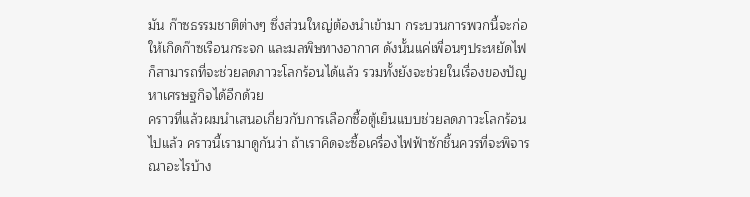มัน ก๊าซธรรมชาติต่างๆ ซึ่งส่วนใหญ่ต้องนำเข้ามา กระบวนการพวกนี้จะก่อให้เกิดก๊าซเรือนกระจก และมลพิษทางอากาศ ดังนั้นแค่เพื่อนๆประหยัดไฟ ก็สามารถที่จะช่วยลดภาวะโลกร้อนได้แล้ว รวมทั้งยังจะช่วยในเรื่องของปัญหาเศรษฐกิจได้อีกด้วย
คราวที่แล้วผมนำเสนอเกี่ยวกับการเลือกซื้อตู้เย็นแบบช่วยลดภาวะโลกร้อนไปแล้ว คราวนี้เรามาดูกันว่า ถ้าเราคิดจะซื้อเครื่องไฟฟ้าซักชิ้นควรที่จะพิจารณาอะไรบ้าง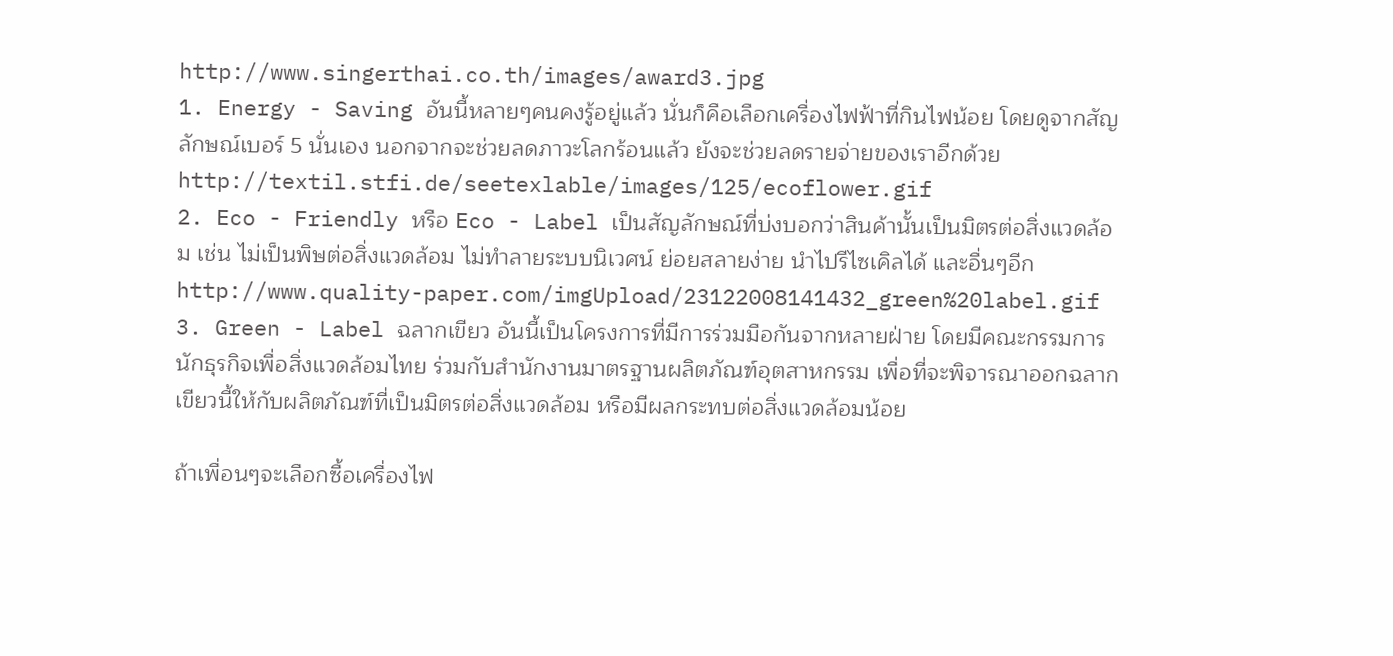http://www.singerthai.co.th/images/award3.jpg
1. Energy - Saving อันนี้หลายๆคนคงรู้อยู่แล้ว นั่นก็คือเลือกเครื่องไฟฟ้าที่กินไฟน้อย โดยดูจากสัญลักษณ์เบอร์ 5 นั่นเอง นอกจากจะช่วยลดภาวะโลกร้อนแล้ว ยังจะช่วยลดรายจ่ายของเราอีกด้วย
http://textil.stfi.de/seetexlable/images/125/ecoflower.gif
2. Eco - Friendly หรือ Eco - Label เป็นสัญลักษณ์ที่บ่งบอกว่าสินค้านั้นเป็นมิตรต่อสิ่งแวดล้อม เช่น ไม่เป็นพิษต่อสิ่งแวดล้อม ไม่ทำลายระบบนิเวศน์ ย่อยสลายง่าย นำไปรีไซเคิลได้ และอื่นๆอีก
http://www.quality-paper.com/imgUpload/23122008141432_green%20label.gif
3. Green - Label ฉลากเขียว อันนี้เป็นโครงการที่มีการร่วมมือกันจากหลายฝ่าย โดยมีคณะกรรมการนักธุรกิจเพื่อสิ่งแวดล้อมไทย ร่วมกับสำนักงานมาตรฐานผลิตภัณฑ์อุตสาหกรรม เพื่อที่จะพิจารณาออกฉลากเขียวนี้ให้กับผลิตภัณฑ์ที่เป็นมิตรต่อสิ่งแวดล้อม หรือมีผลกระทบต่อสิ่งแวดล้อมน้อย

ถ้าเพื่อนๆจะเลือกซื้อเครื่องไฟ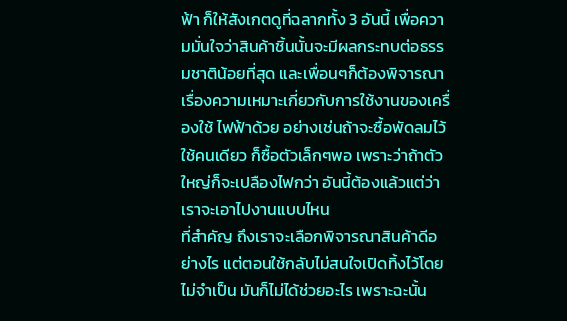ฟ้า ก็ให้สังเกตดูที่ฉลากทั้ง 3 อันนี้ เพื่อความมั่นใจว่าสินค้าชิ้นนั้นจะมีผลกระทบต่อธรรมชาติน้อยที่สุด และเพื่อนๆก็ต้องพิจารณาเรื่องความเหมาะเกี่ยวกับการใช้งานของเครื่องใช้ ไฟฟ้าด้วย อย่างเช่นถ้าจะซื้อพัดลมไว้ใช้คนเดียว ก็ซื้อตัวเล็กๆพอ เพราะว่าถ้าตัวใหญ่ก็จะเปลืองไฟกว่า อันนี้ต้องแล้วแต่ว่าเราจะเอาไปงานแบบไหน
ที่สำคัญ ถึงเราจะเลือกพิจารณาสินค้าดีอย่างไร แต่ตอนใช้กลับไม่สนใจเปิดทิ้งไว้โดยไม่จำเป็น มันก็ไม่ได้ช่วยอะไร เพราะฉะนั้น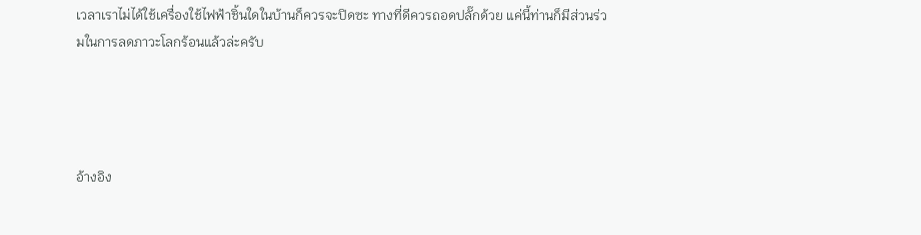เวลาเราไม่ได้ใช้เครื่องใช้ไฟฟ้าชิ้นใดในบ้านก็ควรจะปิดซะ ทางที่ดีควรถอดปลั๊กด้วย แค่นี้ท่านก็มีส่วนร่วมในการลดภาวะโลกร้อนแล้วล่ะครับ




อ้างอิง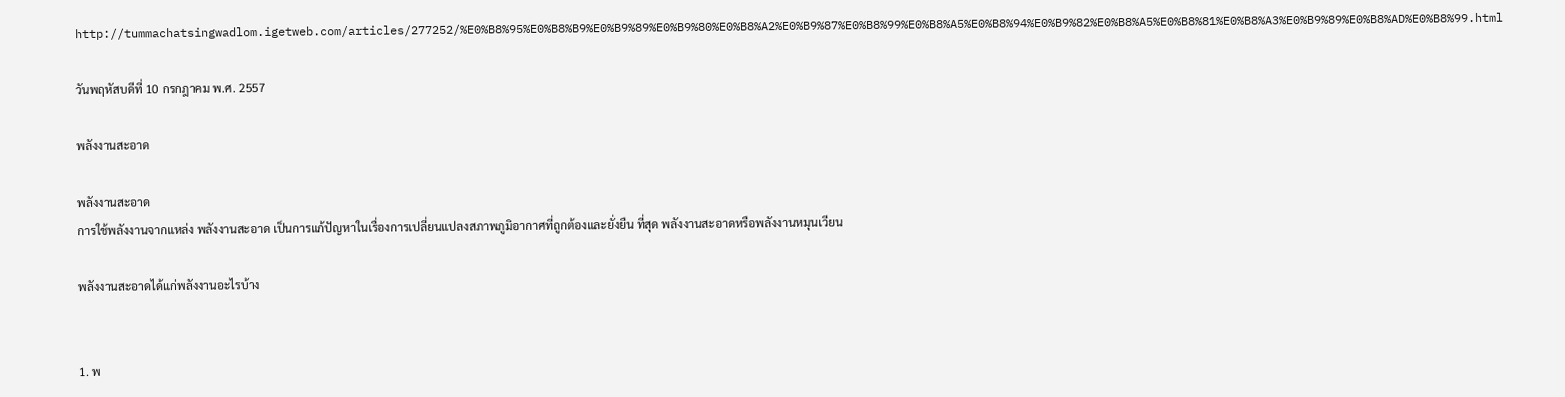http://tummachatsingwadlom.igetweb.com/articles/277252/%E0%B8%95%E0%B8%B9%E0%B9%89%E0%B9%80%E0%B8%A2%E0%B9%87%E0%B8%99%E0%B8%A5%E0%B8%94%E0%B9%82%E0%B8%A5%E0%B8%81%E0%B8%A3%E0%B9%89%E0%B8%AD%E0%B8%99.html

วันพฤหัสบดีที่ 10 กรกฎาคม พ.ศ. 2557

พลังงานสะอาด

พลังงานสะอาด
การใช้พลังงานจากแหล่ง พลังงานสะอาด เป็นการแก้ปัญหาในเรื่องการเปลี่ยนแปลงสภาพภูมิอากาศที่ถูกต้องและยั่งยืน ที่สุด พลังงานสะอาดหรือพลังงานหมุนเวียน

พลังงานสะอาดได้แก่พลังงานอะไรบ้าง


1. พ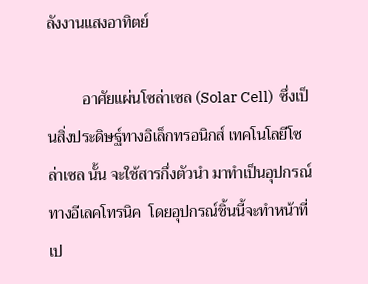ลังงานแสงอาทิตย์

         อาศัยแผ่นโซล่าเซล (Solar Cell)  ซึ่งเป็นสิ่งประดิษฐ์ทางอิเล็กทรอนิกส์ เทคโนโลยีโซล่าเซล นั้น จะใช้สารกึ่งตัวนำ มาทำเป็นอุปกรณ์ทางอีเลคโทรนิค  โดยอุปกรณ์ชิ้นนี้จะทำหน้าที่ เป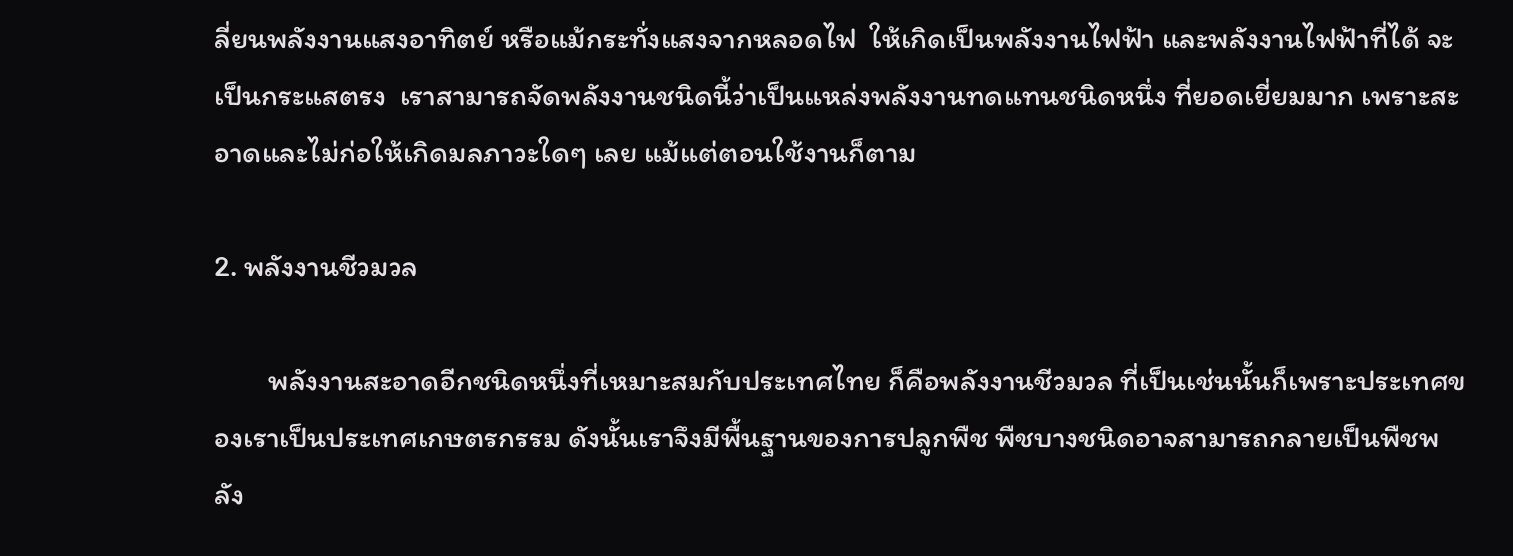ลี่ยนพลังงานแสงอาทิตย์ หรือแม้กระทั่งแสงจากหลอดไฟ  ให้เกิดเป็นพลังงานไฟฟ้า และพลังงานไฟฟ้าที่ได้ จะเป็นกระแสตรง  เราสามารถจัดพลังงานชนิดนี้ว่าเป็นแหล่งพลังงานทดแทนชนิดหนึ่ง ที่ยอดเยี่ยมมาก เพราะสะอาดและไม่ก่อให้เกิดมลภาวะใดๆ เลย แม้แต่ตอนใช้งานก็ตาม

2. พลังงานชีวมวล

        พลังงานสะอาดอีกชนิดหนึ่งที่เหมาะสมกับประเทศไทย ก็คือพลังงานชีวมวล ที่เป็นเช่นนั้นก็เพราะประเทศของเราเป็นประเทศเกษตรกรรม ดังนั้นเราจึงมีพื้นฐานของการปลูกพืช พืชบางชนิดอาจสามารถกลายเป็นพืชพลัง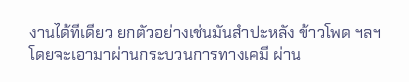งานได้ทีเดียว ยกตัวอย่างเช่นมันสำปะหลัง ข้าวโพด ฯลฯ โดยจะเอามาผ่านกระบวนการทางเคมี ผ่าน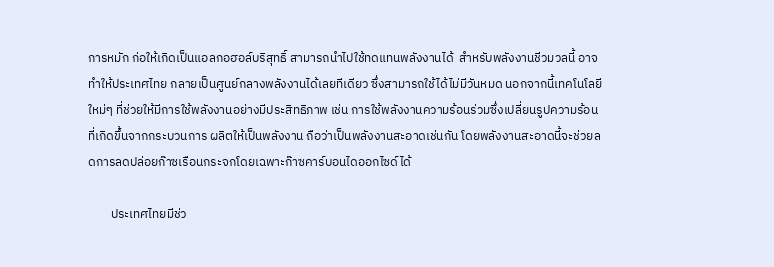การหมัก ก่อให้เกิดเป็นแอลกอฮอล์บริสุทธิ์ สามารถนำไปใช้ทดแทนพลังงานได้  สำหรับพลังงานชีวมวลนี้ อาจทำให้ประเทศไทย กลายเป็นศูนย์กลางพลังงานได้เลยทีเดียว ซึ่งสามารถใช้ได้ไม่มีวันหมด นอกจากนี้เทคโนโลยีใหม่ๆ ที่ช่วยให้มีการใช้พลังงานอย่างมีประสิทธิภาพ เช่น การใช้พลังงานความร้อนร่วมซึ่งเปลี่ยนรูปความร้อนที่เกิดขึ้นจากกระบวนการ ผลิตให้เป็นพลังงาน ถือว่าเป็นพลังงานสะอาดเช่นกัน โดยพลังงานสะอาดนี้จะช่วยลดการลดปล่อยก๊าซเรือนกระจกโดยเฉพาะก๊าซคาร์บอนไดออกไซด์ได้

        ประเทศไทยมีช่ว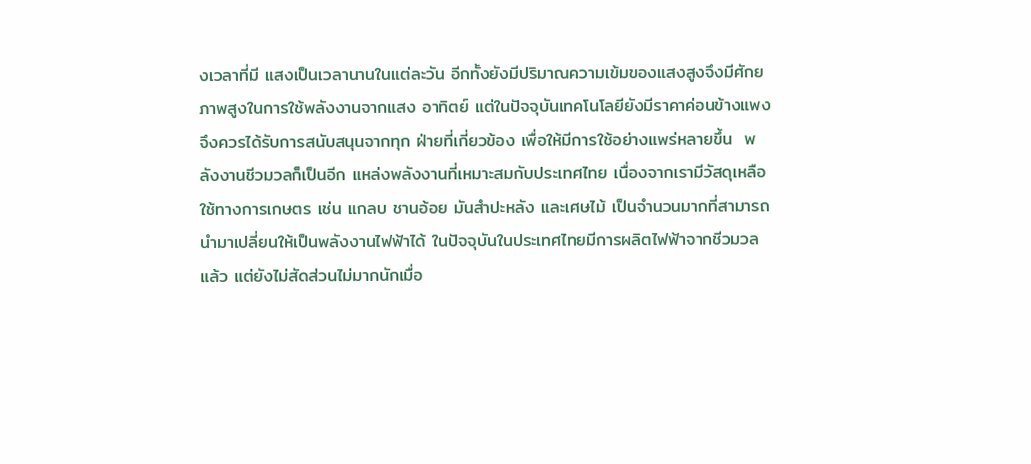งเวลาที่มี แสงเป็นเวลานานในแต่ละวัน อีกทั้งยังมีปริมาณความเข้มของแสงสูงจึงมีศักยภาพสูงในการใช้พลังงานจากแสง อาทิตย์ แต่ในปัจจุบันเทคโนโลยียังมีราคาค่อนข้างแพงจึงควรได้รับการสนับสนุนจากทุก ฝ่ายที่เกี่ยวข้อง เพื่อให้มีการใช้อย่างแพร่หลายขึ้น  พลังงานชีวมวลก็เป็นอีก แหล่งพลังงานที่เหมาะสมกับประเทศไทย เนื่องจากเรามีวัสดุเหลือใช้ทางการเกษตร เช่น แกลบ ชานอ้อย มันสำปะหลัง และเศษไม้ เป็นจำนวนมากที่สามารถนำมาเปลี่ยนให้เป็นพลังงานไฟฟ้าได้ ในปัจจุบันในประเทศไทยมีการผลิตไฟฟ้าจากชีวมวลแล้ว แต่ยังไม่สัดส่วนไม่มากนักเมื่อ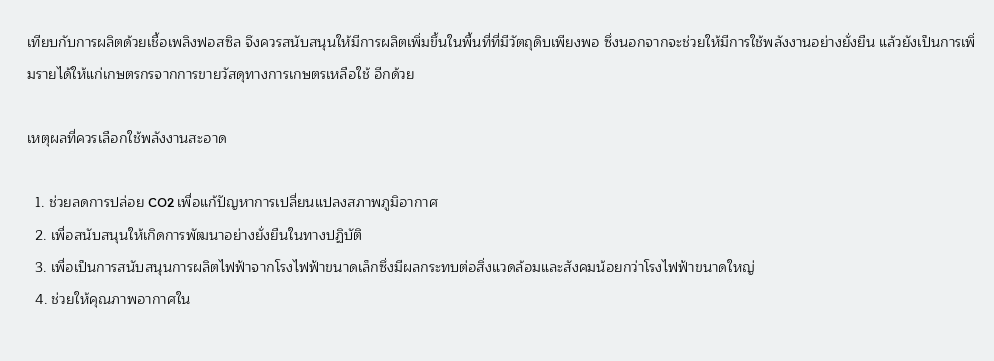เทียบกับการผลิตด้วยเชื้อเพลิงฟอสซิล จึงควรสนับสนุนให้มีการผลิตเพิ่มขึ้นในพื้นที่ที่มีวัตถุดิบเพียงพอ ซึ่งนอกจากจะช่วยให้มีการใช้พลังงานอย่างยั่งยืน แล้วยังเป็นการเพิ่มรายได้ให้แก่เกษตรกรจากการขายวัสดุทางการเกษตรเหลือใช้ อีกด้วย

เหตุผลที่ควรเลือกใช้พลังงานสะอาด

  1. ช่วยลดการปล่อย CO2 เพื่อแก้ปัญหาการเปลี่ยนแปลงสภาพภูมิอากาศ
  2. เพื่อสนับสนุนให้เกิดการพัฒนาอย่างยั่งยืนในทางปฏิบัติ
  3. เพื่อเป็นการสนับสนุนการผลิตไฟฟ้าจากโรงไฟฟ้าขนาดเล็กซึ่งมีผลกระทบต่อสิ่งแวดล้อมและสังคมน้อยกว่าโรงไฟฟ้าขนาดใหญ่
  4. ช่วยให้คุณภาพอากาศใน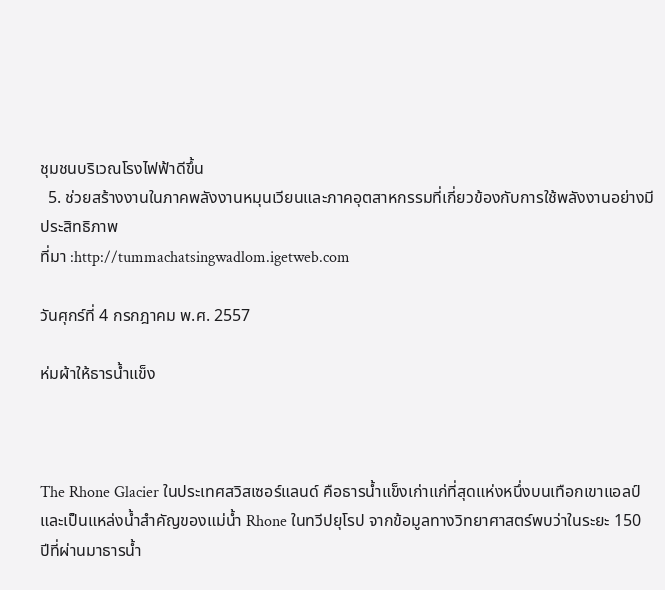ชุมชนบริเวณโรงไฟฟ้าดีขึ้น
  5. ช่วยสร้างงานในภาคพลังงานหมุนเวียนและภาคอุตสาหกรรมที่เกี่ยวข้องกับการใช้พลังงานอย่างมีประสิทธิภาพ
ที่มา :http://tummachatsingwadlom.igetweb.com

วันศุกร์ที่ 4 กรกฎาคม พ.ศ. 2557

ห่มผ้าให้ธารน้ำแข็ง



The Rhone Glacier ในประเทศสวิสเซอร์แลนด์ คือธารน้ำแข็งเก่าแก่ที่สุดแห่งหนึ่งบนเทือกเขาแอลป์
และเป็นแหล่งน้ำสำคัญของแม่น้ำ Rhone ในทวีปยุโรป จากข้อมูลทางวิทยาศาสตร์พบว่าในระยะ 150 ปีที่ผ่านมาธารน้ำ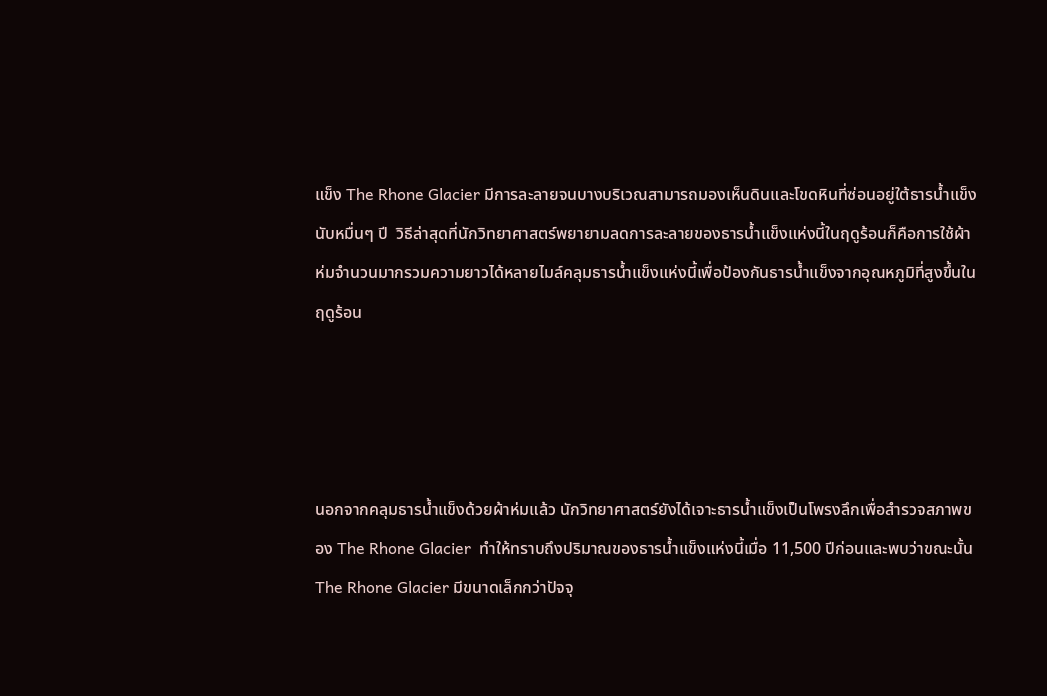แข็ง The Rhone Glacier มีการละลายจนบางบริเวณสามารถมองเห็นดินและโขดหินที่ซ่อนอยู่ใต้ธารน้ำแข็งนับหมื่นๆ ปี  วิธีล่าสุดที่นักวิทยาศาสตร์พยายามลดการละลายของธารน้ำแข็งแห่งนี้ในฤดูร้อนก็คือการใช้ผ้าห่มจำนวนมากรวมความยาวได้หลายไมล์คลุมธารน้ำแข็งแห่งนี้เพื่อป้องกันธารน้ำแข็งจากอุณหภูมิที่สูงขึ้นในฤดูร้อน




นอกจากคลุมธารน้ำแข็งด้วยผ้าห่มแล้ว นักวิทยาศาสตร์ยังได้เจาะธารน้ำแข็งเป็นโพรงลึกเพื่อสำรวจสภาพของ The Rhone Glacier  ทำให้ทราบถึงปริมาณของธารน้ำแข็งแห่งนี้เมื่อ 11,500 ปีก่อนและพบว่าขณะนั้น The Rhone Glacier มีขนาดเล็กกว่าปัจจุ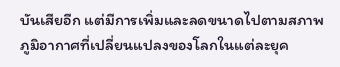บันเสียอีก แต่มีการเพิ่มและลดขนาดไปตามสภาพภูมิอากาศที่เปลี่ยนแปลงของโลกในแต่ละยุค